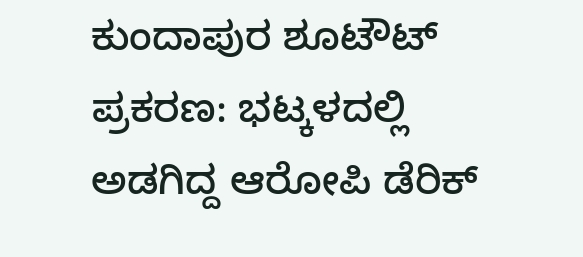ಕುಂದಾಪುರ ಶೂಟೌಟ್ ಪ್ರಕರಣ: ಭಟ್ಕಳದಲ್ಲಿ ಅಡಗಿದ್ದ ಆರೋಪಿ ಡೆರಿಕ್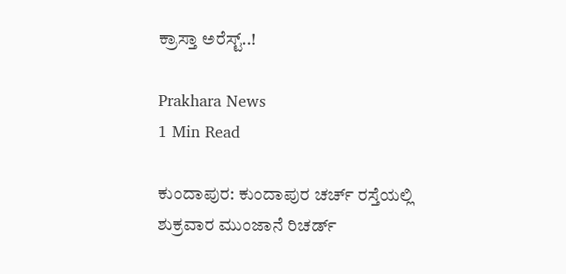ಕ್ರಾಸ್ತಾ ಅರೆಸ್ಟ್..!

Prakhara News
1 Min Read

ಕುಂದಾಪುರ: ಕುಂದಾಪುರ ಚರ್ಚ್‌ ರಸ್ತೆಯಲ್ಲಿ ಶುಕ್ರವಾರ ಮುಂಜಾನೆ ರಿಚರ್ಡ್‌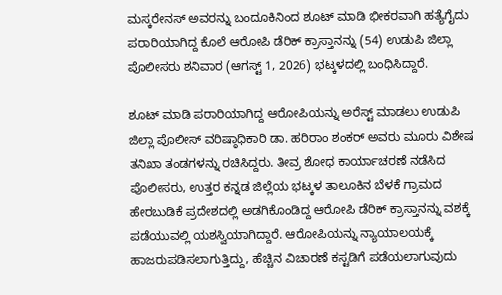ಮಸ್ಕರೇನಸ್‌ ಅವರನ್ನು ಬಂದೂಕಿನಿಂದ ಶೂಟ್ ಮಾಡಿ ಭೀಕರವಾಗಿ ಹತ್ಯೆಗೈದು ಪರಾರಿಯಾಗಿದ್ದ ಕೊಲೆ ಆರೋಪಿ ಡೆರಿಕ್‌ ಕ್ರಾಸ್ತಾನನ್ನು (54) ಉಡುಪಿ ಜಿಲ್ಲಾ ಪೊಲೀಸರು ಶನಿವಾರ (ಆಗಸ್ಟ್ 1, 2026) ಭಟ್ಕಳದಲ್ಲಿ ಬಂಧಿಸಿದ್ದಾರೆ.

ಶೂಟ್ ಮಾಡಿ ಪರಾರಿಯಾಗಿದ್ದ ಆರೋಪಿಯನ್ನು ಅರೆಸ್ಟ್ ಮಾಡಲು ಉಡುಪಿ ಜಿಲ್ಲಾ ಪೊಲೀಸ್ ವರಿಷ್ಠಾಧಿಕಾರಿ ಡಾ. ಹರಿರಾಂ ಶಂಕರ್ ಅವರು ಮೂರು ವಿಶೇಷ ತನಿಖಾ ತಂಡಗಳನ್ನು ರಚಿಸಿದ್ದರು. ತೀವ್ರ ಶೋಧ ಕಾರ್ಯಾಚರಣೆ ನಡೆಸಿದ ಪೊಲೀಸರು, ಉತ್ತರ ಕನ್ನಡ ಜಿಲ್ಲೆಯ ಭಟ್ಕಳ ತಾಲೂಕಿನ ಬೆಳಕೆ ಗ್ರಾಮದ ಹೇರಬುಡಿಕೆ ಪ್ರದೇಶದಲ್ಲಿ ಅಡಗಿಕೊಂಡಿದ್ದ ಆರೋಪಿ ಡೆರಿಕ್ ಕ್ರಾಸ್ತಾನನ್ನು ವಶಕ್ಕೆ ಪಡೆಯುವಲ್ಲಿ ಯಶಸ್ವಿಯಾಗಿದ್ದಾರೆ. ಆರೋಪಿಯನ್ನು ನ್ಯಾಯಾಲಯಕ್ಕೆ ಹಾಜರುಪಡಿಸಲಾಗುತ್ತಿದ್ದು, ಹೆಚ್ಚಿನ ವಿಚಾರಣೆ ಕಸ್ಟಡಿಗೆ ಪಡೆಯಲಾಗುವುದು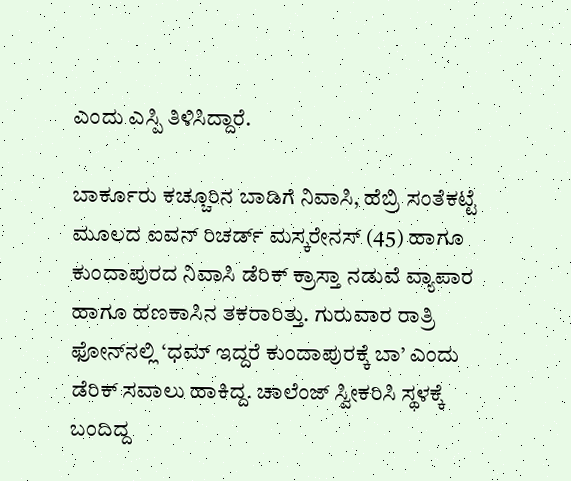ಎಂದು ಎಸ್ಪಿ ತಿಳಿಸಿದ್ದಾರೆ.

ಬಾರ್ಕೂರು ಕಚ್ಚೂರಿನ ಬಾಡಿಗೆ ನಿವಾಸಿ, ಹೆಬ್ರಿ ಸಂತೆಕಟ್ಟೆ ಮೂಲದ ಐವನ್‌ ರಿಚರ್ಡ್‌ ಮಸ್ಕರೇನಸ್‌ (45) ಹಾಗೂ ಕುಂದಾಪುರದ ನಿವಾಸಿ ಡೆರಿಕ್‌ ಕ್ರಾಸ್ತಾ ನಡುವೆ ವ್ಯಾಪಾರ ಹಾಗೂ ಹಣಕಾಸಿನ ತಕರಾರಿತ್ತು. ಗುರುವಾರ ರಾತ್ರಿ ಫೋನ್‌ನಲ್ಲಿ ‘ಧಮ್‌ ಇದ್ದರೆ ಕುಂದಾಪುರಕ್ಕೆ ಬಾ’ ಎಂದು ಡೆರಿಕ್ ಸವಾಲು ಹಾಕಿದ್ದ. ಚಾಲೆಂಜ್ ಸ್ವೀಕರಿಸಿ ಸ್ಥಳಕ್ಕೆ ಬಂದಿದ್ದ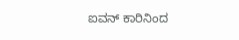ಐವನ್ ಕಾರಿನಿಂದ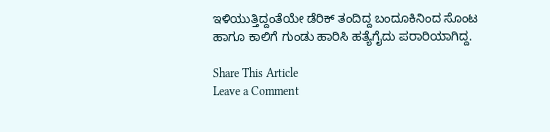ಇಳಿಯುತ್ತಿದ್ದಂತೆಯೇ ಡೆರಿಕ್ ತಂದಿದ್ದ ಬಂದೂಕಿನಿಂದ ಸೊಂಟ ಹಾಗೂ ಕಾಲಿಗೆ ಗುಂಡು ಹಾರಿಸಿ ಹತ್ಯೆಗೈದು ಪರಾರಿಯಾಗಿದ್ದ.

Share This Article
Leave a Comment